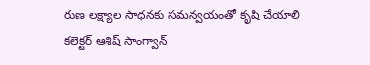రుణ లక్ష్యాల సాధనకు సమన్వయంతో కృషి చేయాలి
కలెక్టర్ ఆశిష్ సాంగ్వాన్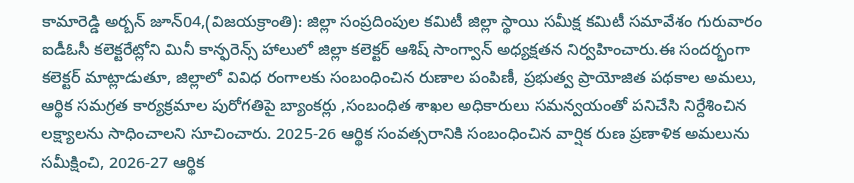కామారెడ్డి అర్బన్ జూన్04,(విజయక్రాంతి): జిల్లా సంప్రదింపుల కమిటీ జిల్లా స్థాయి సమీక్ష కమిటీ సమావేశం గురువారం ఐడీఓసీ కలెక్టరేట్లోని మినీ కాన్ఫరెన్స్ హాలులో జిల్లా కలెక్టర్ ఆశిష్ సాంగ్వాన్ అధ్యక్షతన నిర్వహించారు.ఈ సందర్భంగా కలెక్టర్ మాట్లాడుతూ, జిల్లాలో వివిధ రంగాలకు సంబంధించిన రుణాల పంపిణీ, ప్రభుత్వ ప్రాయోజిత పథకాల అమలు, ఆర్థిక సమగ్రత కార్యక్రమాల పురోగతిపై బ్యాంకర్లు ,సంబంధిత శాఖల అధికారులు సమన్వయంతో పనిచేసి నిర్దేశించిన లక్ష్యాలను సాధించాలని సూచించారు. 2025-26 ఆర్థిక సంవత్సరానికి సంబంధించిన వార్షిక రుణ ప్రణాళిక అమలును సమీక్షించి, 2026-27 ఆర్థిక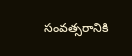సంవత్సరానికి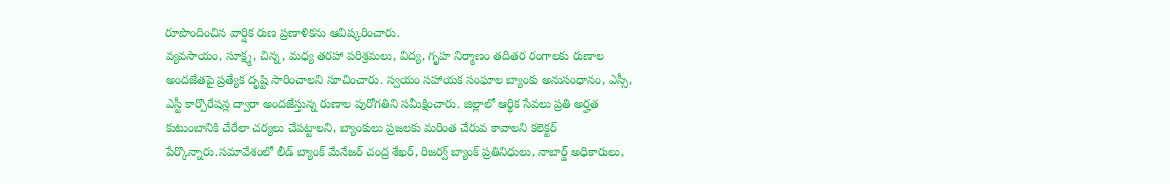రూపొందించిన వార్షిక రుణ ప్రణాళికను ఆవిష్కరించారు.
వ్యవసాయం, సూక్ష్మ, చిన్న, మధ్య తరహా పరిశ్రమలు, విద్య, గృహ నిర్మాణం తదితర రంగాలకు రుణాల అందజేతపై ప్రత్యేక దృష్టి సారించాలని సూచించారు. స్వయం సహాయక సంఘాల బ్యాంకు అనుసంధానం, ఎస్సీ, ఎస్టీ కార్పొరేషన్ల ద్వారా అందజేస్తున్న రుణాల పురోగతిని సమీక్షించారు. జిల్లాలో ఆర్థిక సేవలు ప్రతి అర్హత కుటుంబానికి చేరేలా చర్యలు చేపట్టాలని, బ్యాంకులు ప్రజలకు మరింత చేరువ కావాలని కలెక్టర్ పేర్కొన్నారు.సమావేశంలో లీడ్ బ్యాంక్ మేనేజర్ చంద్ర శేఖర్, రిజర్వ్ బ్యాంక్ ప్రతినిధులు, నాబార్డ్ అధికారులు,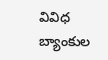వివిధ బ్యాంకుల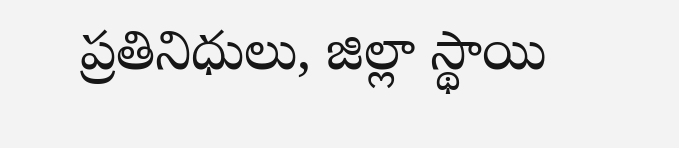ప్రతినిధులు, జిల్లా స్థాయి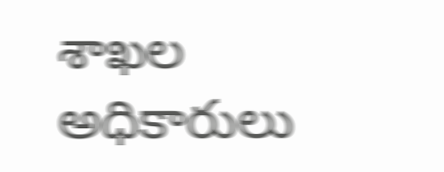శాఖల అధికారులు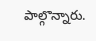పాల్గొన్నారు.